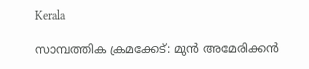Kerala

സാമ്പത്തിക ക്രമക്കേട്: മുന്‍ അമേരിക്കന്‍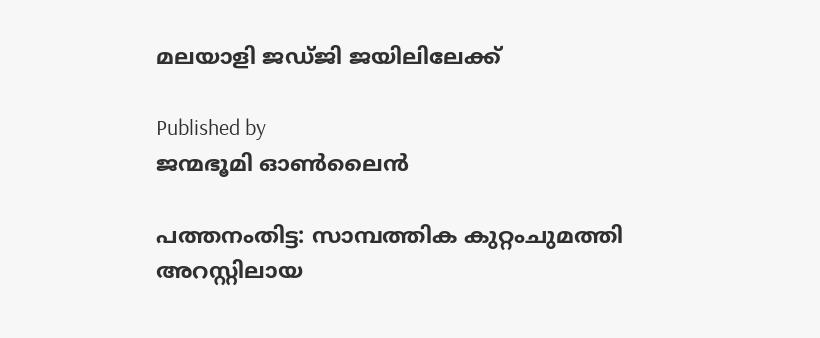മലയാളി ജഡ്ജി ജയിലിലേക്ക്

Published by
ജന്മഭൂമി ഓണ്‍ലൈന്‍

പത്തനംതിട്ട: സാമ്പത്തിക കുറ്റംചുമത്തി അറസ്റ്റിലായ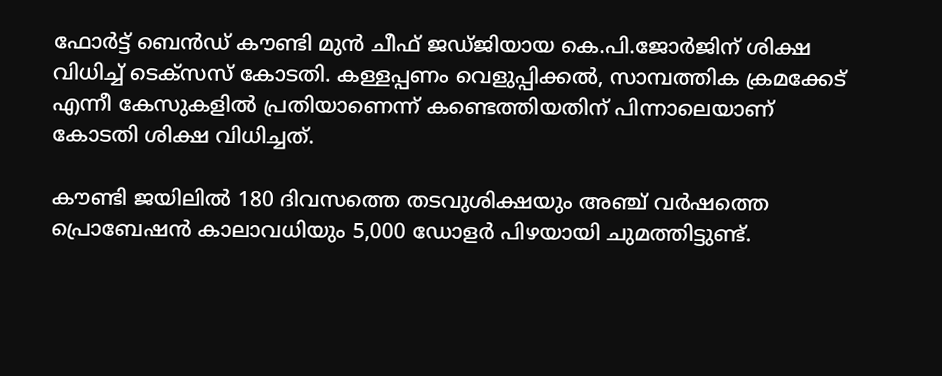ഫോര്‍ട്ട് ബെന്‍ഡ് കൗണ്ടി മുന്‍ ചീഫ് ജഡ്ജിയായ കെ.പി.ജോര്‍ജിന് ശിക്ഷ വിധിച്ച് ടെക്സസ് കോടതി. കള്ളപ്പണം വെളുപ്പിക്കല്‍, സാമ്പത്തിക ക്രമക്കേട് എന്നീ കേസുകളില്‍ പ്രതിയാണെന്ന് കണ്ടെത്തിയതിന് പിന്നാലെയാണ് കോടതി ശിക്ഷ വിധിച്ചത്.

കൗണ്ടി ജയിലില്‍ 180 ദിവസത്തെ തടവുശിക്ഷയും അഞ്ച് വര്‍ഷത്തെ പ്രൊബേഷന്‍ കാലാവധിയും 5,000 ഡോളര്‍ പിഴയായി ചുമത്തിട്ടുണ്ട്.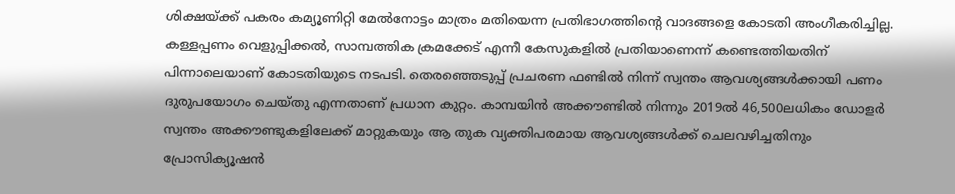ശിക്ഷയ്‌ക്ക് പകരം കമ്യൂണിറ്റി മേല്‍നോട്ടം മാത്രം മതിയെന്ന പ്രതിഭാഗത്തിന്റെ വാദങ്ങളെ കോടതി അംഗീകരിച്ചില്ല. കള്ളപ്പണം വെളുപ്പിക്കല്‍, സാമ്പത്തിക ക്രമക്കേട് എന്നീ കേസുകളില്‍ പ്രതിയാണെന്ന് കണ്ടെത്തിയതിന് പിന്നാലെയാണ് കോടതിയുടെ നടപടി. തെരഞ്ഞെടുപ്പ് പ്രചരണ ഫണ്ടില്‍ നിന്ന് സ്വന്തം ആവശ്യങ്ങള്‍ക്കായി പണം ദുരുപയോഗം ചെയ്തു എന്നതാണ് പ്രധാന കുറ്റം. കാമ്പയിന്‍ അക്കൗണ്ടില്‍ നിന്നും 2019ല്‍ 46,500ലധികം ഡോളര്‍ സ്വന്തം അക്കൗണ്ടുകളിലേക്ക് മാറ്റുകയും ആ തുക വ്യക്തിപരമായ ആവശ്യങ്ങള്‍ക്ക് ചെലവഴിച്ചതിനും പ്രോസിക്യൂഷന്‍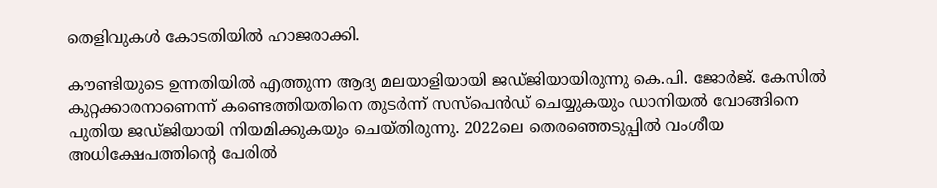തെളിവുകള്‍ കോടതിയില്‍ ഹാജരാക്കി.

കൗണ്ടിയുടെ ഉന്നതിയില്‍ എത്തുന്ന ആദ്യ മലയാളിയായി ജഡ്ജിയായിരുന്നു കെ.പി. ജോര്‍ജ്. കേസില്‍ കുറ്റക്കാരനാണെന്ന് കണ്ടെത്തിയതിനെ തുടര്‍ന്ന് സസ്പെന്‍ഡ് ചെയ്യുകയും ഡാനിയല്‍ വോങ്ങിനെ പുതിയ ജഡ്ജിയായി നിയമിക്കുകയും ചെയ്തിരുന്നു. 2022ലെ തെരഞ്ഞെടുപ്പില്‍ വംശീയ അധിക്ഷേപത്തിന്റെ പേരില്‍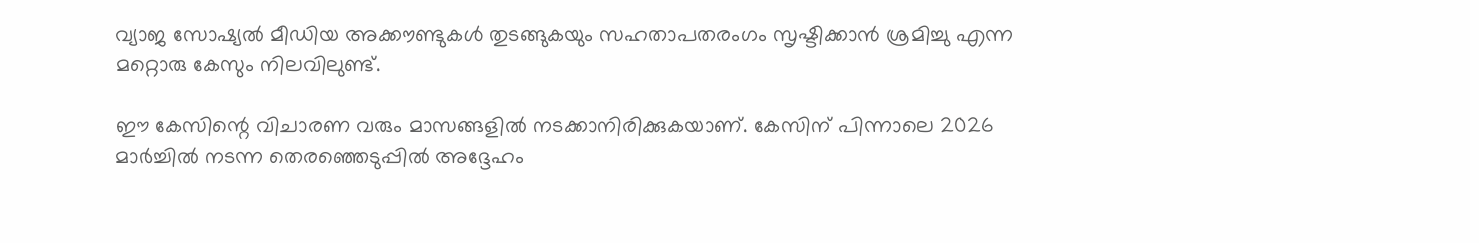വ്യാജ സോഷ്യല്‍ മീഡിയ അക്കൗണ്ടുകള്‍ തുടങ്ങുകയും സഹതാപതരംഗം സൃഷ്ടിക്കാന്‍ ശ്രമിച്ചു എന്ന മറ്റൊരു കേസും നിലവിലുണ്ട്.

ഈ കേസിന്റെ വിചാരണ വരും മാസങ്ങളില്‍ നടക്കാനിരിക്കുകയാണ്. കേസിന് പിന്നാലെ 2026 മാര്‍ച്ചില്‍ നടന്ന തെരഞ്ഞെടുപ്പില്‍ അദ്ദേഹം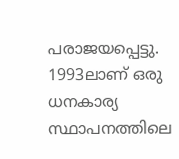പരാജയപ്പെട്ടു. 1993ലാണ് ഒരു ധനകാര്യ സ്ഥാപനത്തിലെ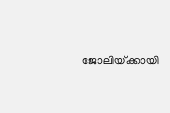ജോലിയ്‌ക്കായി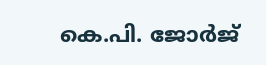കെ.പി. ജോര്‍ജ്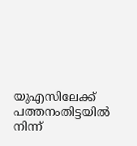യുഎസിലേക്ക് പത്തനംതിട്ടയില്‍ നിന്ന്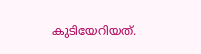കുടിയേറിയത്.